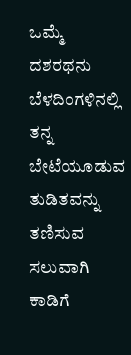ಒಮ್ಮೆ ದಶರಥನು ಬೆಳದಿಂಗಳಿನಲ್ಲಿ ತನ್ನ ಬೇಟೆಯೂಡುವ ತುಡಿತವನ್ನು ತಣಿಸುವ ಸಲುವಾಗಿ ಕಾಡಿಗೆ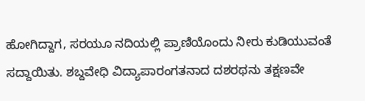ಹೋಗಿದ್ದಾಗ, ಸರಯೂ ನದಿಯಲ್ಲಿ ಪ್ರಾಣಿಯೊಂದು ನೀರು ಕುಡಿಯುವಂತೆ ಸದ್ದಾಯಿತು. ಶಬ್ದವೇಧಿ ವಿದ್ಯಾಪಾರಂಗತನಾದ ದಶರಥನು ತಕ್ಷಣವೇ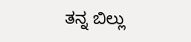ತನ್ನ ಬಿಲ್ಲು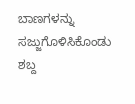ಬಾಣಗಳನ್ನು ಸಜ್ಜುಗೊಳಿಸಿಕೊಂಡು ಶಬ್ದ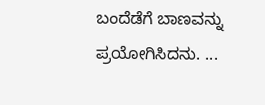ಬಂದೆಡೆಗೆ ಬಾಣವನ್ನು ಪ್ರಯೋಗಿಸಿದನು. ...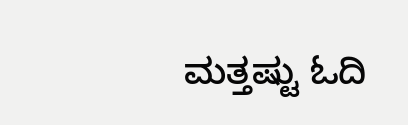ಮತ್ತಷ್ಟು ಓದಿ